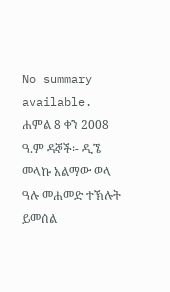No summary available.
ሐምል 8 ቀን 2008 ዓ.ም ዳኞች፡- ዲኜ መላኩ አልማው ወላ ዓሉ መሐመድ ተኽሉት ይመሰል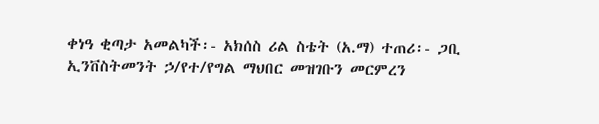ቀነዓ ቂጣታ አመልካች፡- አክሰስ ሪል ስቴት (አ.ማ) ተጠሪ፡- ጋቢ ኢንቨስትመንት ኃ/የተ/የግል ማህበር መዝገቡን መርምረን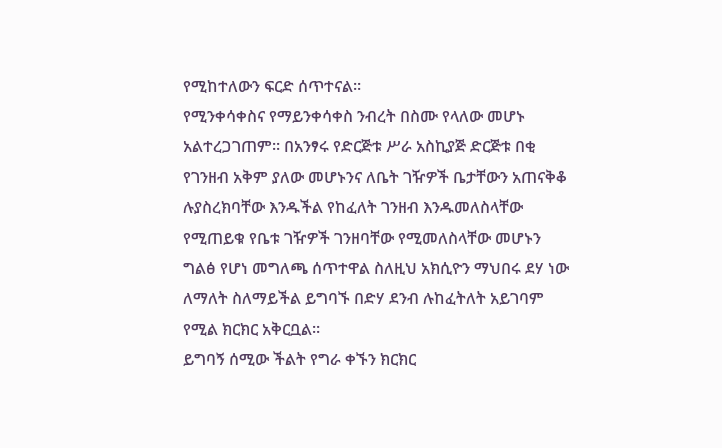የሚከተለውን ፍርድ ሰጥተናል።
የሚንቀሳቀስና የማይንቀሳቀስ ንብረት በስሙ የላለው መሆኑ አልተረጋገጠም። በአንፃሩ የድርጅቱ ሥራ አስኪያጅ ድርጅቱ በቂ የገንዘብ አቅም ያለው መሆኑንና ለቤት ገዥዎች ቤታቸውን አጠናቅቆ ሉያስረክባቸው እንዱችል የከፈለት ገንዘብ እንዱመለስላቸው የሚጠይቁ የቤቱ ገዥዎች ገንዘባቸው የሚመለስላቸው መሆኑን ግልፅ የሆነ መግለጫ ሰጥተዋል ስለዚህ አክሲዮን ማህበሩ ደሃ ነው ለማለት ስለማይችል ይግባኙ በድሃ ደንብ ሉከፈትለት አይገባም የሚል ክርክር አቅርቧል።
ይግባኝ ሰሚው ችልት የግራ ቀኙን ክርክር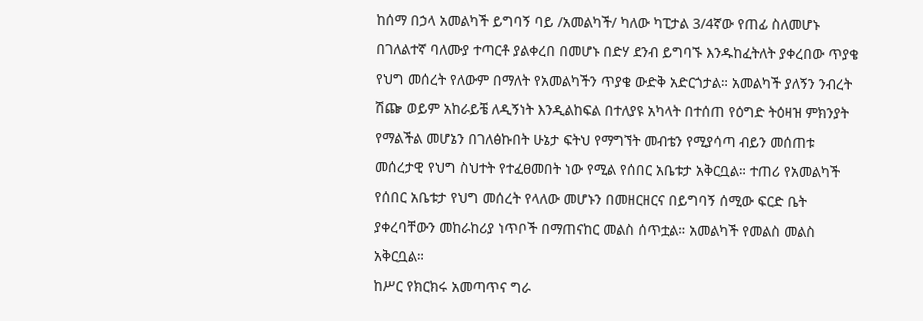ከሰማ በኃላ አመልካች ይግባኝ ባይ /አመልካች/ ካለው ካፒታል 3/4ኛው የጠፊ ስለመሆኑ በገለልተኛ ባለሙያ ተጣርቶ ያልቀረበ በመሆኑ በድሃ ደንብ ይግባኙ እንዱከፈትለት ያቀረበው ጥያቄ የህግ መሰረት የለውም በማለት የአመልካችን ጥያቄ ውድቅ አድርጎታል። አመልካች ያለኝን ንብረት ሽጬ ወይም አከራይቼ ለዲኝነት እንዲልከፍል በተለያዩ አካላት በተሰጠ የዕግድ ትዕዛዝ ምክንያት የማልችል መሆኔን በገለፅኩበት ሁኔታ ፍትህ የማግኘት መብቴን የሚያሳጣ ብይን መሰጠቱ መሰረታዊ የህግ ስህተት የተፈፀመበት ነው የሚል የሰበር አቤቱታ አቅርቧል። ተጠሪ የአመልካች የሰበር አቤቱታ የህግ መሰረት የላለው መሆኑን በመዘርዘርና በይግባኝ ሰሚው ፍርድ ቤት ያቀረባቸውን መከራከሪያ ነጥቦች በማጠናከር መልስ ሰጥቷል። አመልካች የመልስ መልስ አቅርቧል።
ከሥር የክርክሩ አመጣጥና ግራ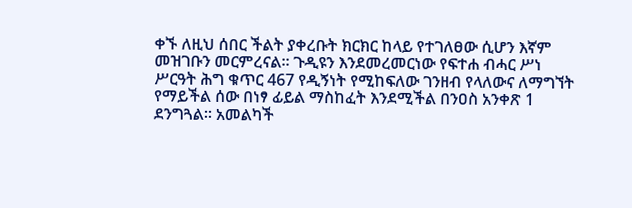ቀኙ ለዚህ ሰበር ችልት ያቀረቡት ክርክር ከላይ የተገለፀው ሲሆን እኛም መዝገቡን መርምረናል። ጉዲዩን እንደመረመርነው የፍተሐ ብሓር ሥነ ሥርዓት ሕግ ቁጥር 467 የዲኝነት የሚከፍለው ገንዘብ የላለውና ለማግኘት የማይችል ሰው በነፃ ፊይል ማስከፈት እንደሚችል በንዐስ አንቀጽ 1 ደንግጓል። አመልካች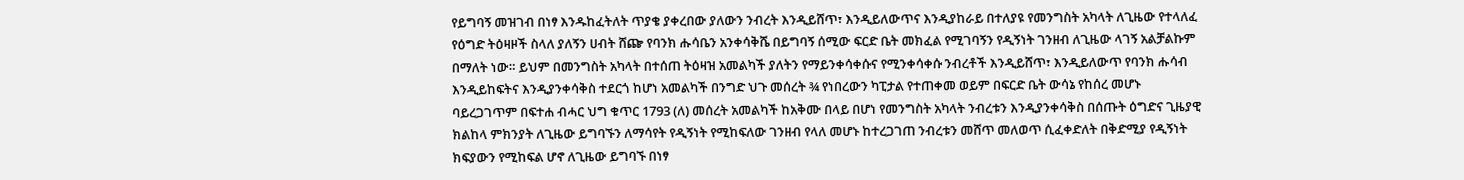የይግባኝ መዝገብ በነፃ እንዱከፈትለት ጥያቄ ያቀረበው ያለውን ንብረት እንዲይሸጥ፣ እንዲይለውጥና እንዲያከራይ በተለያዩ የመንግስት አካላት ለጊዜው የተላለፈ የዕግድ ትዕዛዞች ስላለ ያለኝን ሀብት ሸጬ የባንክ ሑሳቤን አንቀሳቅሼ በይግባኝ ሰሚው ፍርድ ቤት መክፈል የሚገባኝን የዲኝነት ገንዘብ ለጊዜው ላገኝ አልቻልኩም በማለት ነው። ይህም በመንግስት አካላት በተሰጠ ትዕዛዝ አመልካች ያለትን የማይንቀሳቀሱና የሚንቀሳቀሱ ንብረቶች እንዲይሸጥ፣ እንዲይለውጥ የባንክ ሑሳብ እንዲይከፍትና እንዲያንቀሳቅስ ተደርጎ ከሆነ አመልካች በንግድ ህጉ መሰረት ¾ የነበረውን ካፒታል የተጠቀመ ወይም በፍርድ ቤት ውሳኔ የከሰረ መሆኑ ባይረጋገጥም በፍተሐ ብሓር ህግ ቁጥር 1793 (ለ) መሰረት አመልካች ከአቅሙ በላይ በሆነ የመንግስት አካላት ንብረቱን እንዲያንቀሳቅስ በሰጡት ዕግድና ጊዜያዊ ክልከላ ምክንያት ለጊዜው ይግባኙን ለማሳየት የዲኝነት የሚከፍለው ገንዘብ የላለ መሆኑ ከተረጋገጠ ንብረቱን መሸጥ መለወጥ ሲፈቀድለት በቅድሚያ የዲኝነት ክፍያውን የሚከፍል ሆኖ ለጊዜው ይግባኙ በነፃ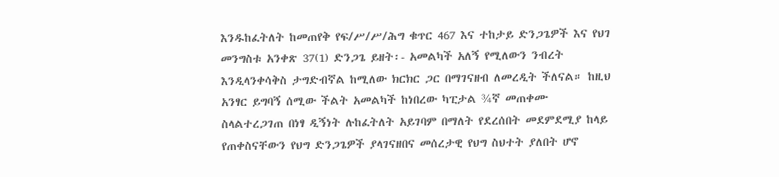እንዱከፈትለት ከመጠየቅ የፍ/ሥ/ሥ/ሕግ ቁጥር 467 እና ተከታይ ድንጋጌዎች እና የህገ መንግስቱ አንቀጽ 37(1) ድንጋጌ ይዘት፡- አመልካች አለኝ የሚለውን ንብረት እንዲላንቀሳቅስ ታግድብኛል ከሚለው ክርክር ጋር በማገናዘብ ለመረዲት ችለናል። ከዚህ አንፃር ይግባኝ ሰሚው ችልት አመልካች ከነበረው ካፒታል ¾ኛ መጠቀሙ ስላልተረጋገጠ በነፃ ዲኝነት ሉከፈትለት አይገባም በማለት የደረሰበት መደምደሚያ ከላይ የጠቀስናቸውን የህግ ድንጋጌዎች ያላገናዘበና መሰረታዊ የህግ ስህተት ያለበት ሆኖ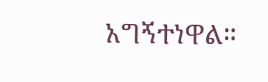አግኝተነዋል።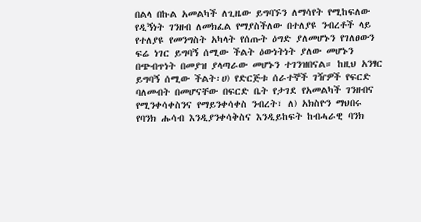በልላ በኩል አመልካች ለጊዜው ይግባኙን ለማሳየት የሚከፍለው የዲኝነት ገንዘብ ለመክፈል የማያስችለው በተለያዩ ንብረቶች ላይ የተለያዩ የመንግስት አካላት የሰጡት ዕግድ ያለመሆኑን የገለፀውን ፍሬ ነገር ይግባኝ ሰሚው ችልት ዕውነትነት ያለው መሆኑን በጭብጥነት በመያዝ ያላጣራው መሆኑን ተገንዝበናል። ከዚህ አንፃር ይግባኝ ሰሚው ችልት፡ሀ) የድርጅቱ ሰራተኞች ገዥዎች የፍርድ ባለመብት በመሆናቸው በፍርድ ቤት የታገደ የአመልካች ገንዘብና የሚንቀሳቀስንና የማይንቀሳቀስ ንብረት፣ ለ) አክስዮን ማህበሩ የባንክ ሑሳብ እንዲያንቀሳቅስና እንዲይከፍት ከብሓራዊ ባንክ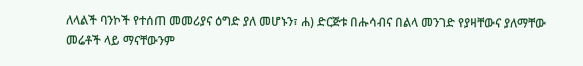ለላልች ባንኮች የተሰጠ መመሪያና ዕግድ ያለ መሆኑን፣ ሐ) ድርጅቱ በሑሳብና በልላ መንገድ የያዛቸውና ያለማቸው መሬቶች ላይ ማናቸውንም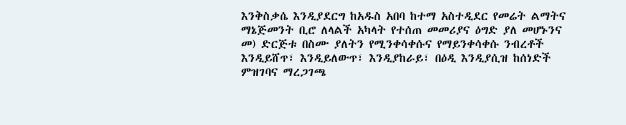እንቅስቃሴ እንዲያደርግ ከአዱስ አበባ ከተማ አስተዲደር የመሬት ልማትና ማኔጅመንት ቢሮ ለላልች አካላት የተሰጠ መመሪያና ዕግድ ያለ መሆኑንና መ) ድርጅቱ በስሙ ያለትን የሚንቀሳቀሱና የማይንቀሳቀሱ ንብረቶች እንዲይሸጥ፣ እንዲይለውጥ፣ እንዲያከራይ፣ በዕዲ እንዲያሲዝ ከሰነድች ምዝገባና ማረጋገጫ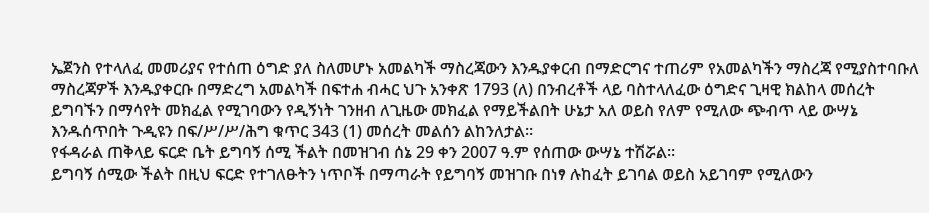ኤጀንስ የተላለፈ መመሪያና የተሰጠ ዕግድ ያለ ስለመሆኑ አመልካች ማስረጃውን እንዱያቀርብ በማድርግና ተጠሪም የአመልካችን ማስረጃ የሚያስተባቡለ ማስረጃዎች እንዱያቀርቡ በማድረግ አመልካች በፍተሐ ብሓር ህጉ አንቀጽ 1793 (ለ) በንብረቶች ላይ ባስተላለፈው ዕግድና ጊዛዊ ክልከላ መሰረት ይግባኙን በማሳየት መክፈል የሚገባውን የዲኝነት ገንዘብ ለጊዜው መክፈል የማይችልበት ሁኔታ አለ ወይስ የለም የሚለው ጭብጥ ላይ ውሣኔ እንዱሰጥበት ጉዲዩን በፍ/ሥ/ሥ/ሕግ ቁጥር 343 (1) መሰረት መልሰን ልከንለታል።
የፋዳራል ጠቅላይ ፍርድ ቤት ይግባኝ ሰሚ ችልት በመዝገብ ሰኔ 29 ቀን 2007 ዓ.ም የሰጠው ውሣኔ ተሽሯል።
ይግባኝ ሰሚው ችልት በዚህ ፍርድ የተገለፁትን ነጥቦች በማጣራት የይግባኝ መዝገቡ በነፃ ሉከፈት ይገባል ወይስ አይገባም የሚለውን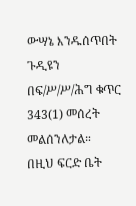ውሣኔ እንዱሰጥበት ጉዲዩን በፍ/ሥ/ሥ/ሕግ ቁጥር 343(1) መሰረት መልሰንለታል።
በዚህ ፍርድ ቤት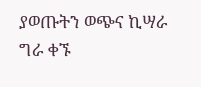ያወጡትን ወጭና ኪሣራ ግራ ቀኙ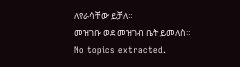ለየራሳቸው ይቻለ።
መዝገቡ ወደ መዝገብ ቤት ይመለስ።
No topics extracted.